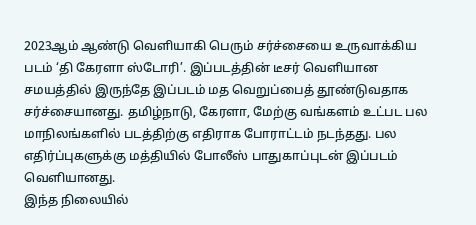2023ஆம் ஆண்டு வெளியாகி பெரும் சர்ச்சையை உருவாக்கிய படம் ‘தி கேரளா ஸ்டோரி’. இப்படத்தின் டீசர் வெளியான சமயத்தில் இருந்தே இப்படம் மத வெறுப்பைத் தூண்டுவதாக சர்ச்சையானது. தமிழ்நாடு, கேரளா, மேற்கு வங்களம் உட்பட பல மாநிலங்களில் படத்திற்கு எதிராக போராட்டம் நடந்தது. பல எதிர்ப்புகளுக்கு மத்தியில் போலீஸ் பாதுகாப்புடன் இப்படம் வெளியானது.
இந்த நிலையில்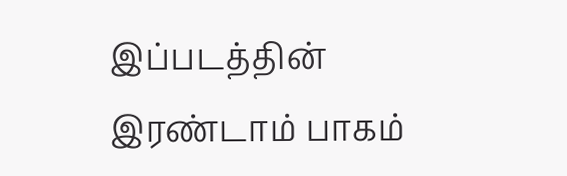இப்படத்தின் இரண்டாம் பாகம்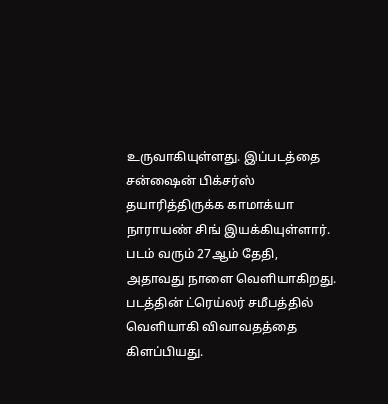உருவாகியுள்ளது. இப்படத்தை சன்ஷைன் பிக்சர்ஸ் தயாரித்திருக்க காமாக்யா நாராயண் சிங் இயக்கியுள்ளார். படம் வரும் 27ஆம் தேதி, அதாவது நாளை வெளியாகிறது. படத்தின் ட்ரெய்லர் சமீபத்தில் வெளியாகி விவாவதத்தை கிளப்பியது.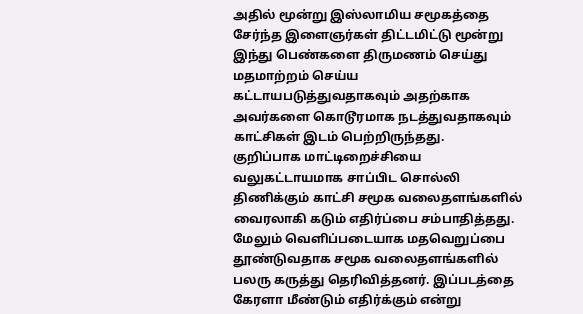அதில் மூன்று இஸ்லாமிய சமூகத்தை சேர்ந்த இளைஞர்கள் திட்டமிட்டு மூன்று இந்து பெண்களை திருமணம் செய்து மதமாற்றம் செய்ய கட்டாயபடுத்துவதாகவும் அதற்காக அவர்களை கொடூரமாக நடத்துவதாகவும் காட்சிகள் இடம் பெற்றிருந்தது.
குறிப்பாக மாட்டிறைச்சியை வலுகட்டாயமாக சாப்பிட சொல்லி திணிக்கும் காட்சி சமூக வலைதளங்களில் வைரலாகி கடும் எதிர்ப்பை சம்பாதித்தது. மேலும் வெளிப்படையாக மதவெறுப்பை தூண்டுவதாக சமூக வலைதளங்களில் பலரு கருத்து தெரிவித்தனர். இப்படத்தை கேரளா மீண்டும் எதிர்க்கும் என்று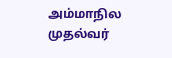அம்மாநில முதல்வர்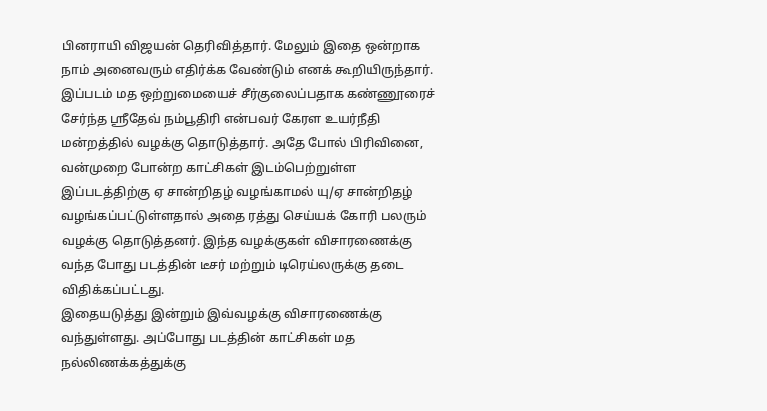பினராயி விஜயன் தெரிவித்தார். மேலும் இதை ஒன்றாக நாம் அனைவரும் எதிர்க்க வேண்டும் எனக் கூறியிருந்தார்.
இப்படம் மத ஒற்றுமையைச் சீர்குலைப்பதாக கண்ணூரைச் சேர்ந்த ஸ்ரீதேவ் நம்பூதிரி என்பவர் கேரள உயர்நீதி மன்றத்தில் வழக்கு தொடுத்தார். அதே போல் பிரிவினை, வன்முறை போன்ற காட்சிகள் இடம்பெற்றுள்ள இப்படத்திற்கு ஏ சான்றிதழ் வழங்காமல் யு/ஏ சான்றிதழ் வழங்கப்பட்டுள்ளதால் அதை ரத்து செய்யக் கோரி பலரும் வழக்கு தொடுத்தனர். இந்த வழக்குகள் விசாரணைக்கு வந்த போது படத்தின் டீசர் மற்றும் டிரெய்லருக்கு தடை விதிக்கப்பட்டது.
இதையடுத்து இன்றும் இவ்வழக்கு விசாரணைக்கு வந்துள்ளது. அப்போது படத்தின் காட்சிகள் மத நல்லிணக்கத்துக்கு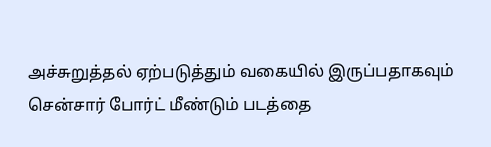அச்சுறுத்தல் ஏற்படுத்தும் வகையில் இருப்பதாகவும் சென்சார் போர்ட் மீண்டும் படத்தை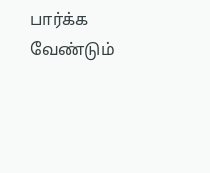பார்க்க வேண்டும்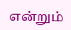என்றும்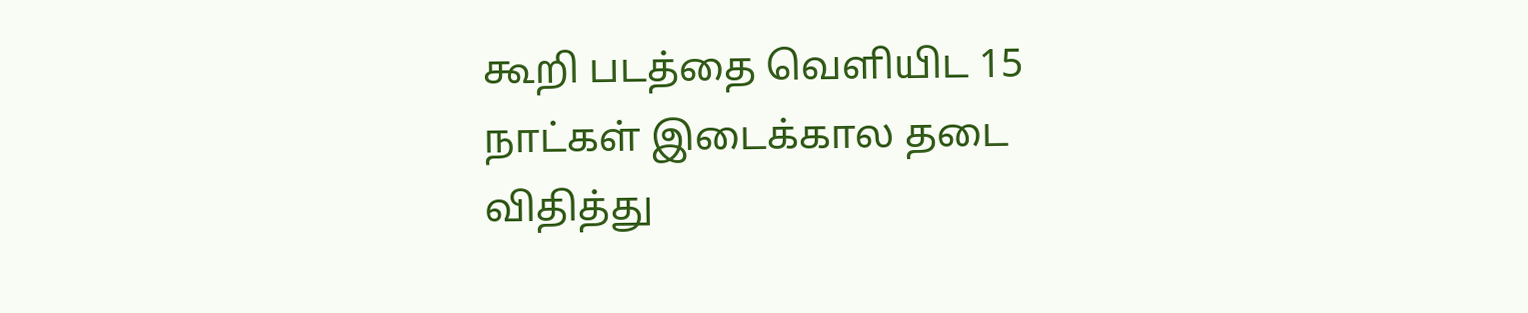கூறி படத்தை வெளியிட 15 நாட்கள் இடைக்கால தடை விதித்து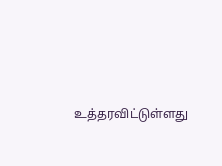உத்தரவிட்டுள்ளது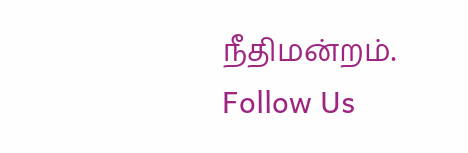நீதிமன்றம்.
Follow Us